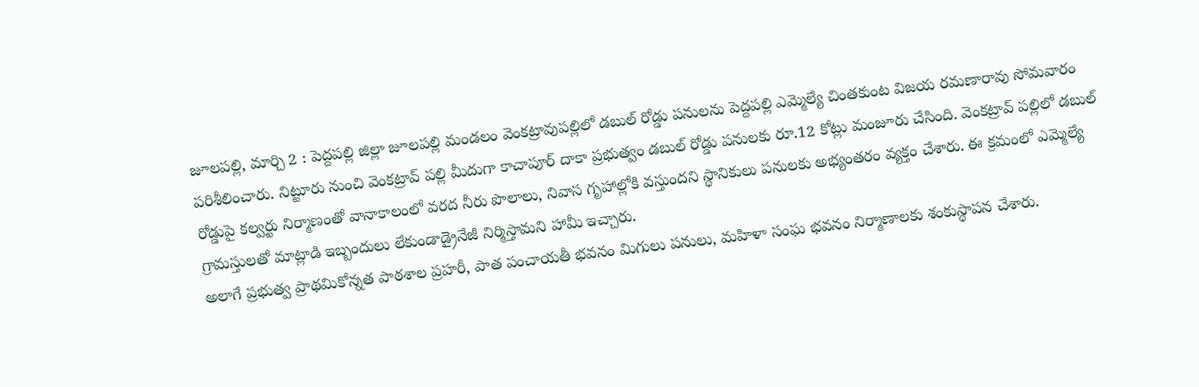జూలపల్లి, మార్చి 2 : పెద్దపల్లి జిల్లా జూలపల్లి మండలం వెంకట్రావుపల్లిలో డబుల్ రోడ్డు పనులను పెద్దపల్లి ఎమ్మెల్యే చింతకుంట విజయ రమణారావు సోమవారం పరిశీలించారు. నిట్టూరు నుంచి వెంకట్రావ్ పల్లి మీదుగా కాచాపూర్ దాకా ప్రభుత్వం డబుల్ రోడ్డు పనులకు రూ.12 కోట్లు మంజూరు చేసింది. వెంకట్రావ్ పల్లిలో డబుల్ రోడ్డుపై కల్వర్టు నిర్మాణంతో వానాకాలంలో వరద నీరు పొలాలు, నివాస గృహాల్లోకి వస్తుందని స్థానికులు పనులకు అభ్యంతరం వ్యక్తం చేశారు. ఈ క్రమంలో ఎమ్మెల్యే గ్రామస్తులతో మాట్లాడి ఇబ్బందులు లేకుండాడ్రైనేజీ నిర్మిస్తామని హామీ ఇచ్చారు.
అలాగే ప్రభుత్వ ప్రాథమికోన్నత పాఠశాల ప్రహరీ, పాత పంచాయతీ భవనం మిగులు పనులు, మహిళా సంఘ భవనం నిర్మాణాలకు శంకుస్థాపన చేశారు.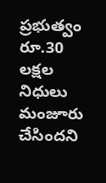ప్రభుత్వం రూ.30 లక్షల నిధులు మంజూరు చేసిందని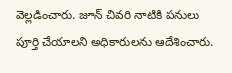వెల్లడించారు. జూన్ చివరి నాటికి పనులు పూర్తి చేయాలని అధికారులను ఆదేశించారు.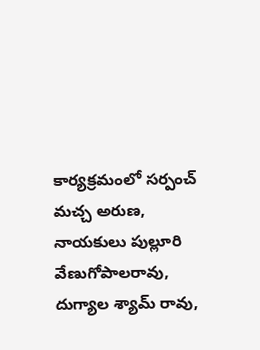కార్యక్రమంలో సర్పంచ్ మచ్చ అరుణ, నాయకులు పుల్లూరి వేణుగోపాలరావు, దుగ్యాల శ్యామ్ రావు,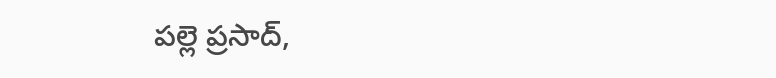పల్లె ప్రసాద్,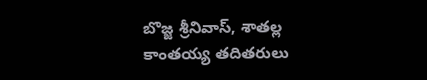బొజ్జ శ్రీనివాస్, శాతల్ల కాంతయ్య తదితరులు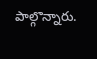పాల్గొన్నారు.